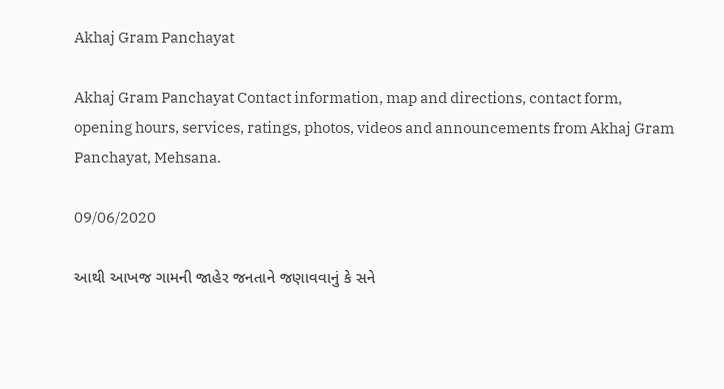Akhaj Gram Panchayat

Akhaj Gram Panchayat Contact information, map and directions, contact form, opening hours, services, ratings, photos, videos and announcements from Akhaj Gram Panchayat, Mehsana.

09/06/2020

આથી આખજ ગામની જાહેર જનતાને જણાવવાનું કે સને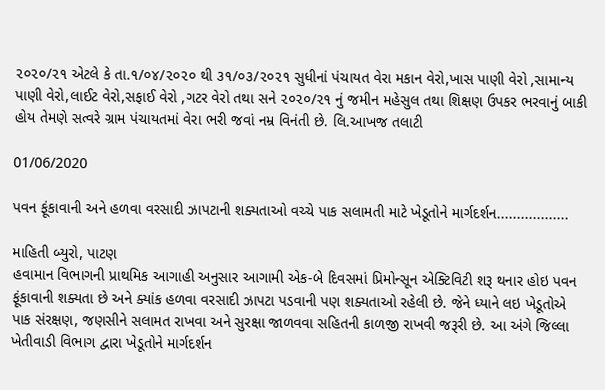૨૦૨૦/૨૧ એટલે કે તા.૧/૦૪/૨૦૨૦ થી ૩૧/૦૩/૨૦૨૧ સુધીનાં પંચાયત વેરા મકાન વેરો,ખાસ પાણી વેરો ,સામાન્ય પાણી વેરો,લાઈટ વેરો,સફાઈ વેરો ,ગટર વેરો તથા સને ૨૦૨૦/૨૧ નું જમીન મહેસુલ તથા શિક્ષણ ઉપકર ભરવાનું બાકી હોય તેમણે સત્વરે ગ્રામ પંચાયતમાં વેરા ભરી જવાં નમ્ર વિનંતી છે. લિ.આખજ તલાટી

01/06/2020

પવન ફૂંકાવાની અને હળવા વરસાદી ઝાપટાની શક્યતાઓ વચ્ચે પાક સલામતી માટે ખેડૂતોને માર્ગદર્શન..................

માહિતી બ્યુરો, પાટણ
હવામાન વિભાગની પ્રાથમિક આગાહી અનુસાર આગામી એક-બે દિવસમાં પ્રિમોન્સૂન એક્ટિવિટી શરૂ થનાર હોઇ પવન ફૂંકાવાની શક્યતા છે અને ક્યાંક હળવા વરસાદી ઝાપટા પડવાની પણ શક્યતાઓ રહેલી છે. જેને ધ્યાને લઇ ખેડૂતોએ પાક સંરક્ષણ, જણસીને સલામત રાખવા અને સુરક્ષા જાળવવા સહિતની કાળજી રાખવી જરૂરી છે. આ અંગે જિલ્લા ખેતીવાડી વિભાગ દ્વારા ખેડૂતોને માર્ગદર્શન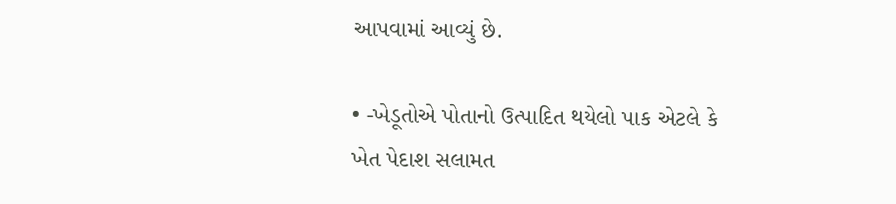આપવામાં આવ્યું છે.

• -ખેડૂતોએ પોતાનો ઉત્પાદિત થયેલો પાક એટલે કે ખેત પેદાશ સલામત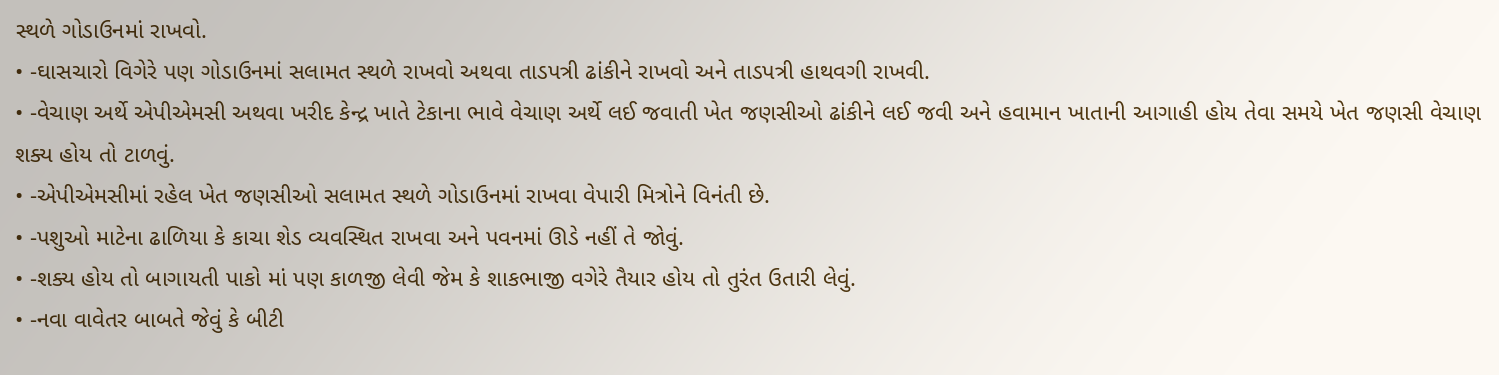સ્થળે ગોડાઉનમાં રાખવો.
• -ઘાસચારો વિગેરે પણ ગોડાઉનમાં સલામત સ્થળે રાખવો અથવા તાડપત્રી ઢાંકીને રાખવો અને તાડપત્રી હાથવગી રાખવી.
• -વેચાણ અર્થે એપીએમસી અથવા ખરીદ કેન્દ્ર ખાતે ટેકાના ભાવે વેચાણ અર્થે લઈ જવાતી ખેત જણસીઓ ઢાંકીને લઈ જવી અને હવામાન ખાતાની આગાહી હોય તેવા સમયે ખેત જણસી વેચાણ શક્ય હોય તો ટાળવું.
• -એપીએમસીમાં રહેલ ખેત જણસીઓ સલામત સ્થળે ગોડાઉનમાં રાખવા વેપારી મિત્રોને વિનંતી છે.
• -પશુઓ માટેના ઢાળિયા કે કાચા શેડ વ્યવસ્થિત રાખવા અને પવનમાં ઊડે નહીં તે જોવું.
• -શક્ય હોય તો બાગાયતી પાકો માં પણ કાળજી લેવી જેમ કે શાકભાજી વગેરે તૈયાર હોય તો તુરંત ઉતારી લેવું.
• -નવા વાવેતર બાબતે જેવું કે બીટી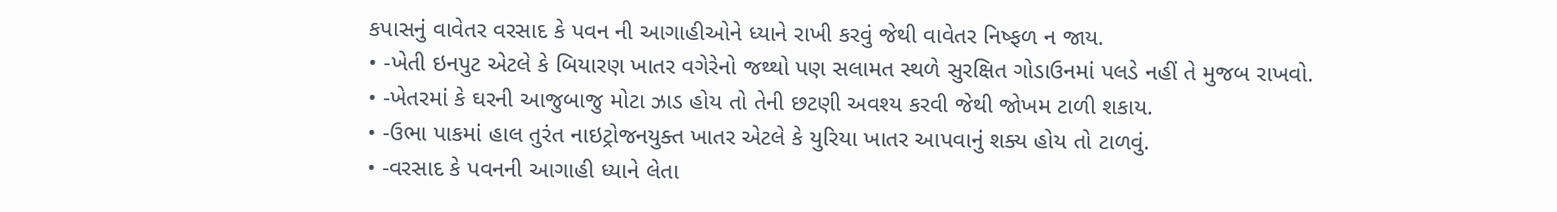કપાસનું વાવેતર વરસાદ કે પવન ની આગાહીઓને ધ્યાને રાખી કરવું જેથી વાવેતર નિષ્ફળ ન જાય.
• -ખેતી ઇનપુટ એટલે કે બિયારણ ખાતર વગેરેનો જથ્થો પણ સલામત સ્થળે સુરક્ષિત ગોડાઉનમાં પલડે નહીં તે મુજબ રાખવો.
• -ખેતરમાં કે ઘરની આજુબાજુ મોટા ઝાડ હોય તો તેની છટણી અવશ્ય કરવી જેથી જોખમ ટાળી શકાય.
• -ઉભા પાકમાં હાલ તુરંત નાઇટ્રોજનયુક્ત ખાતર એટલે કે યુરિયા ખાતર આપવાનું શક્ય હોય તો ટાળવું.
• -વરસાદ કે પવનની આગાહી ધ્યાને લેતા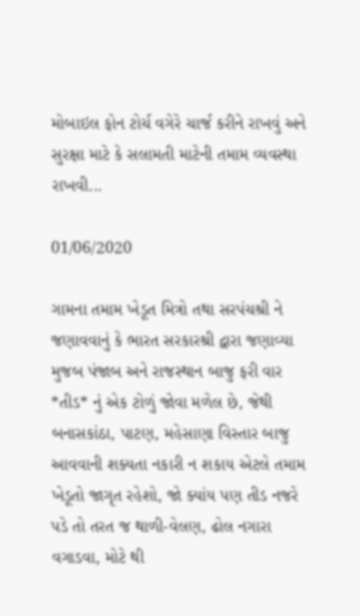મોબાઇલ ફોન ટોર્ચ વગેરે ચાર્જ કરીને રાખવું અને સુરક્ષા માટે કે સલામતી માટેની તમામ વ્યવસ્થા રાખવી...

01/06/2020

ગામના તમામ ખેડૂત મિત્રો તથા સરપંચશ્રી ને જણાવવાનું કે ભારત સરકારશ્રી દ્વારા જણાવ્યા મુજબ પંજાબ અને રાજસ્થાન બાજુ ફરી વાર *તીડ* નું એક ટોળું જોવા મળેલ છે, જેથી બનાસકાંઠા, પાટણ, મહેસાણા વિસ્તાર બાજુ આવવાની શક્યતા નકારી ન શકાય એટલે તમામ ખેડૂતો જાગૃત રહેશો, જો ક્યાંય પણ તીડ નજરે પડે તો તરત જ થાળી-વેલણ, ઢોલ નગારા વગાડવા, મોટે થી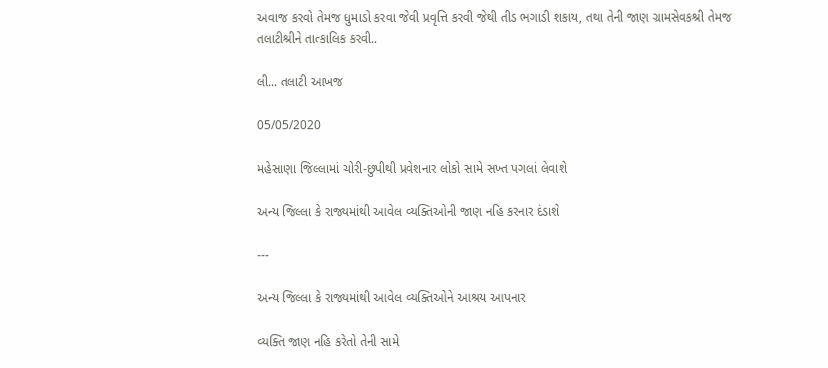અવાજ કરવો તેમજ ધુમાડો કરવા જેવી પ્રવૃત્તિ કરવી જેથી તીડ ભગાડી શકાય, તથા તેની જાણ ગ્રામસેવકશ્રી તેમજ તલાટીશ્રીને તાત્કાલિક કરવી..

લી... તલાટી આખજ

05/05/2020

મહેસાણા જિલ્લામાં ચોરી-છુપીથી પ્રવેશનાર લોકો સામે સખ્ત પગલાં લેવાશે

અન્ય જિલ્લા કે રાજ્યમાંથી આવેલ વ્યક્તિઓની જાણ નહિ કરનાર દંડાશે

---

અન્ય જિલ્લા કે રાજ્યમાંથી આવેલ વ્યક્તિઓને આશ્રય આપનાર

વ્યક્તિ જાણ નહિ કરેતો તેની સામે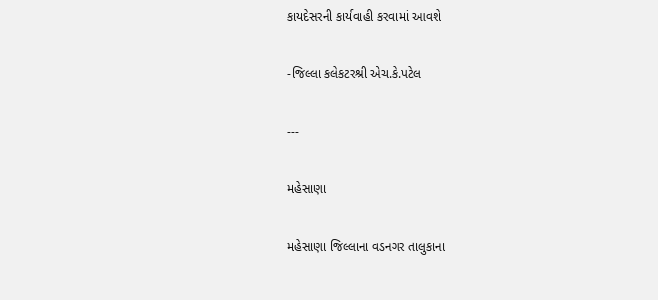કાયદેસરની કાર્યવાહી કરવામાં આવશે

-જિલ્લા કલેકટરશ્રી એચ.કે.પટેલ

---

મહેસાણા

મહેસાણા જિલ્લાના વડનગર તાલુકાના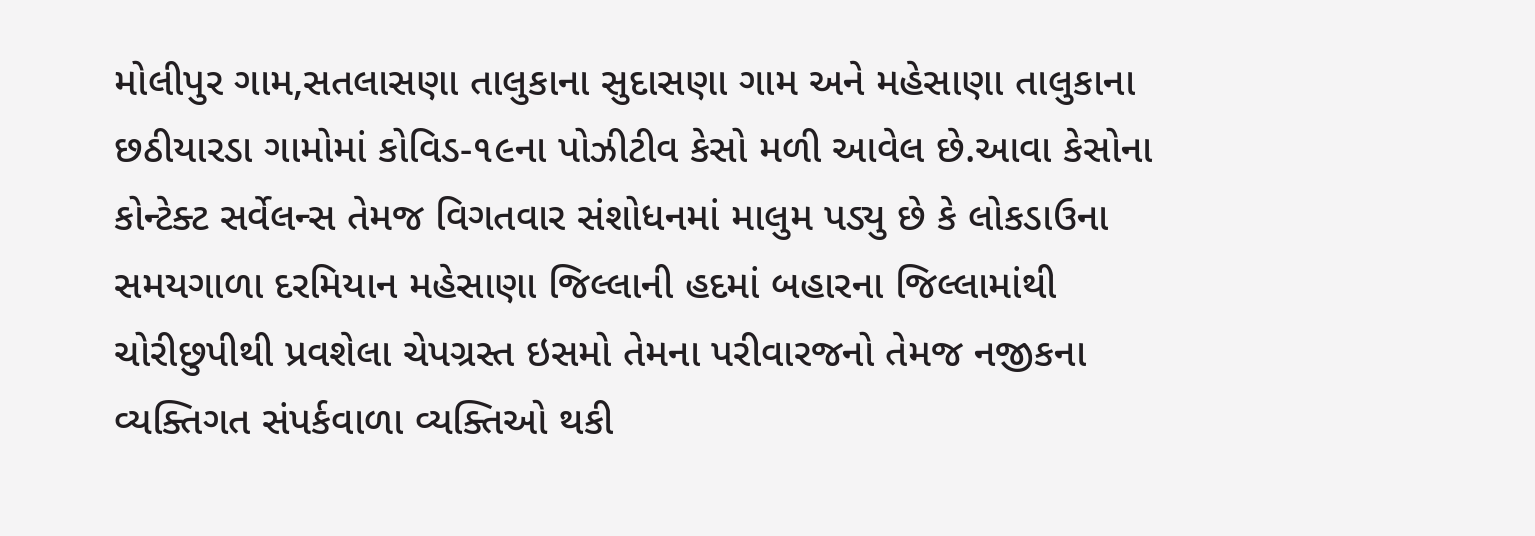મોલીપુર ગામ,સતલાસણા તાલુકાના સુદાસણા ગામ અને મહેસાણા તાલુકાના છઠીયારડા ગામોમાં કોવિડ-૧૯ના પોઝીટીવ કેસો મળી આવેલ છે.આવા કેસોના કોન્ટેક્ટ સર્વેલન્સ તેમજ વિગતવાર સંશોધનમાં માલુમ પડ્યુ છે કે લોકડાઉના સમયગાળા દરમિયાન મહેસાણા જિલ્લાની હદમાં બહારના જિલ્લામાંથી ચોરીછુપીથી પ્રવશેલા ચેપગ્રસ્ત ઇસમો તેમના પરીવારજનો તેમજ નજીકના વ્યક્તિગત સંપર્કવાળા વ્યક્તિઓ થકી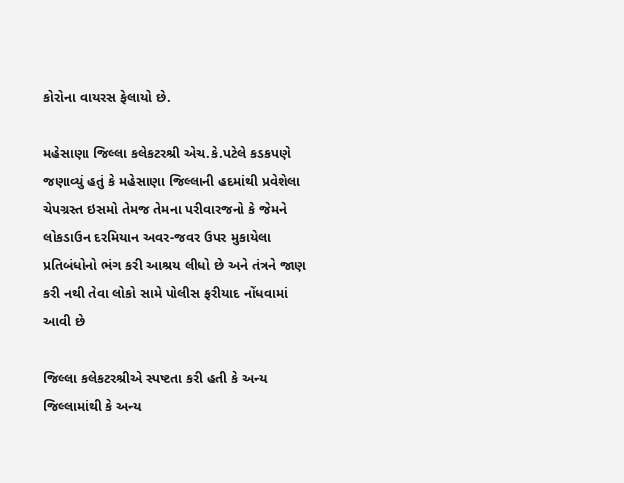કોરોના વાયરસ ફેલાયો છે.

મહેસાણા જિલ્લા કલેકટરશ્રી એચ.કે.પટેલે કડકપણે જણાવ્યું હતું કે મહેસાણા જિલ્લાની હદમાંથી પ્રવેશેલા ચેપગ્રસ્ત ઇસમો તેમજ તેમના પરીવારજનો કે જેમને લોકડાઉન દરમિયાન અવર-જવર ઉપર મુકાયેલા પ્રતિબંધોનો ભંગ કરી આશ્રય લીધો છે અને તંત્રને જાણ કરી નથી તેવા લોકો સામે પોલીસ ફરીયાદ નોંધવામાં આવી છે

જિલ્લા કલેકટરશ્રીએ સ્પષ્ટતા કરી હતી કે અન્ય જિલ્લામાંથી કે અન્ય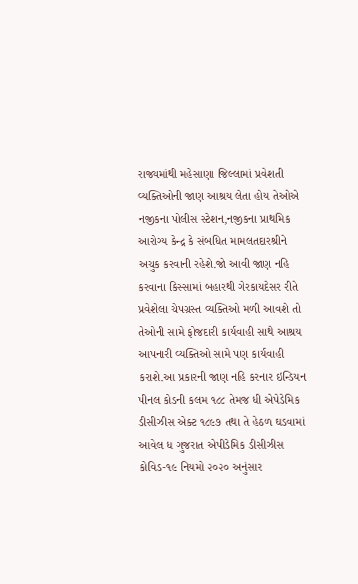રાજ્યમાંથી મહેસાણા જિલ્લામાં પ્રવેશતી વ્યક્તિઓની જાણ આશ્રય લેતા હોય તેઓએ નજીકના પોલીસ સ્ટેશન,નજીકના પ્રાથમિક આરોગ્ય કેન્દ્ર કે સંબધિત મામલતદારશ્રીને અચુક કરવાની રહેશે.જો આવી જાણ નહિ કરવાના કિસ્સામાં બહારથી ગેરકાયદેસર રીતે પ્રવેશેલા ચેપગ્રસ્ત વ્યક્તિઓ મળી આવશે તો તેઓની સામે ફોજદારી કાર્યવાહી સાથે આશ્રય આપનારી વ્યક્તિઓ સામે પણ કાર્યવાહી કરાશે.આ પ્રકારની જાણ નહિ કરનાર ઇન્ડિયન પીનલ કોડની કલમ ૧૮૮ તેમજ ધી એપેડેમિક ડીસીઝીસ એક્ટ ૧૮૯૭ તથા તે હેઠળ ઘડવામાં આવેલ ધ ગુજરાત એપીડેમિક ડીસીઝીસ કોવિડ-૧૯ નિયમો ૨૦૨૦ અનુંસાર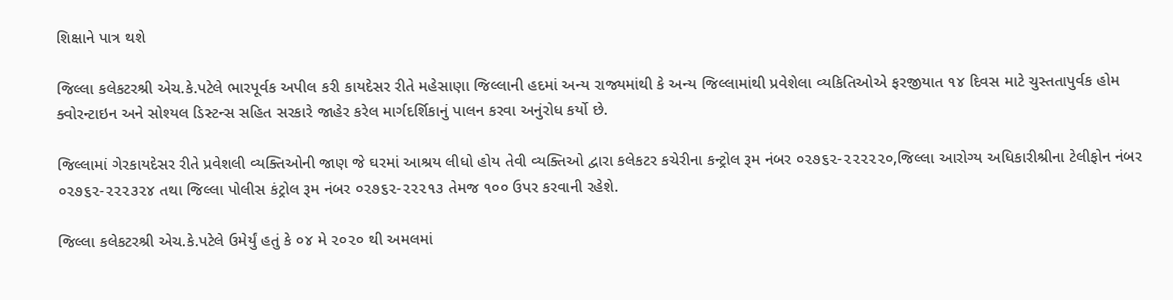શિક્ષાને પાત્ર થશે

જિલ્લા કલેકટરશ્રી એચ.કે.પટેલે ભારપૂર્વક અપીલ કરી કાયદેસર રીતે મહેસાણા જિલ્લાની હદમાં અન્ય રાજ્યમાંથી કે અન્ય જિલ્લામાંથી પ્રવેશેલા વ્યકિતિઓએ ફરજીયાત ૧૪ દિવસ માટે ચુસ્તતાપુર્વક હોમ ક્વોરન્ટાઇન અને સોશ્યલ ડિસ્ટન્સ સહિત સરકારે જાહેર કરેલ માર્ગદર્શિકાનું પાલન કરવા અનુંરોધ કર્યો છે.

જિલ્લામાં ગેરકાયદેસર રીતે પ્રવેશલી વ્યક્તિઓની જાણ જે ઘરમાં આશ્રય લીધો હોય તેવી વ્યક્તિઓ દ્વારા કલેકટર કચેરીના કન્ટ્રોલ રૂમ નંબર ૦૨૭૬૨-૨૨૨૨૨૦,જિલ્લા આરોગ્ય અધિકારીશ્રીના ટેલીફોન નંબર ૦૨૭૬૨-૨૨૨૩૨૪ તથા જિલ્લા પોલીસ કંટ્રોલ રૂમ નંબર ૦૨૭૬૨-૨૨૨૧૩ તેમજ ૧૦૦ ઉપર કરવાની રહેશે.

જિલ્લા કલેકટરશ્રી એચ.કે.પટેલે ઉમેર્યું હતું કે ૦૪ મે ૨૦૨૦ થી અમલમાં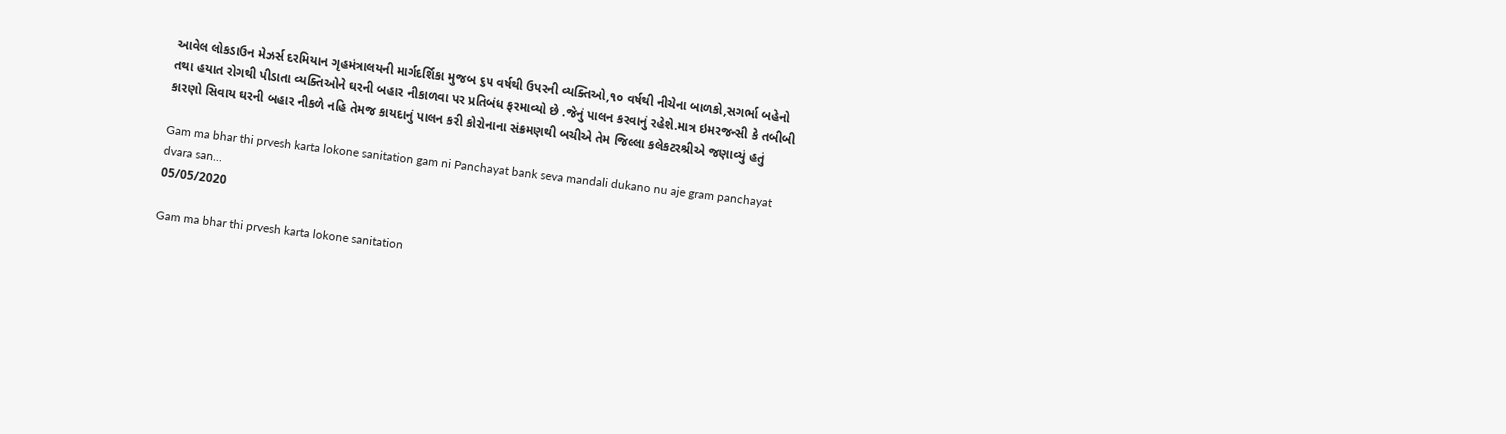આવેલ લોકડાઉન મેઝર્સ દરમિયાન ગૃહમંત્રાલયની માર્ગદર્શિકા મુજબ ૬૫ વર્ષથી ઉપરની વ્યક્તિઓ,૧૦ વર્ષથી નીચેના બાળકો,સગર્ભા બહેનો તથા હયાત રોગથી પીડાતા વ્યક્તિઓને ઘરની બહાર નીકાળવા પર પ્રતિબંધ ફરમાવ્યો છે .જેનું પાલન કરવાનું રહેશે.માત્ર ઇમરજન્સી કે તબીબી કારણો સિવાય ઘરની બહાર નીકળે નહિ તેમજ કાયદાનું પાલન કરી કોરોનાના સંક્રમણથી બચીએ તેમ જિલ્લા કલેકટરશ્રીએ જણાવ્યું હતું

Gam ma bhar thi prvesh karta lokone sanitation gam ni Panchayat bank seva mandali dukano nu aje gram panchayat dvara san...
05/05/2020

Gam ma bhar thi prvesh karta lokone sanitation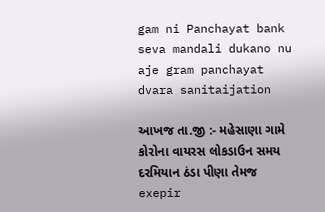gam ni Panchayat bank seva mandali dukano nu aje gram panchayat dvara sanitaijation

આખજ તા.જી :- મહેસાણા ગામે કોરોના વાયરસ લોકડાઉન સમય દરમિયાન ઠંડા પીણા તેમજ exepir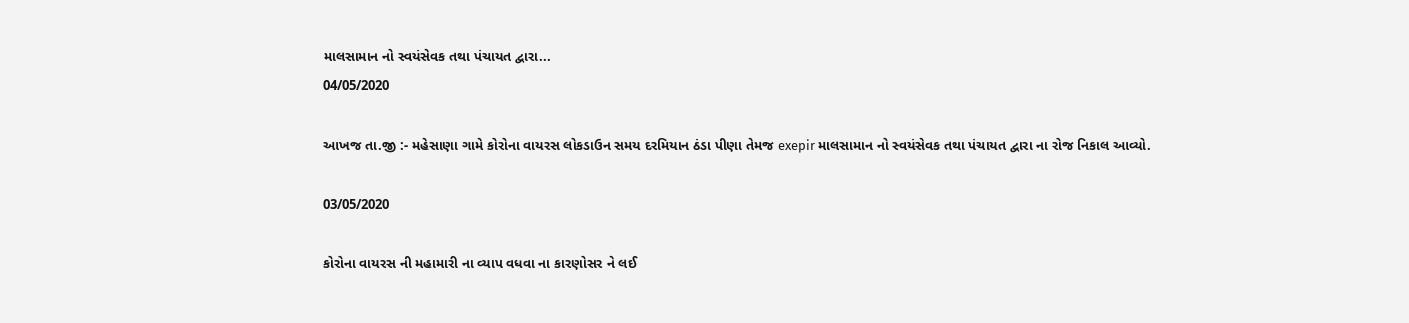માલસામાન નો સ્વયંસેવક તથા પંચાયત દ્વારા...
04/05/2020

આખજ તા.જી :- મહેસાણા ગામે કોરોના વાયરસ લોકડાઉન સમય દરમિયાન ઠંડા પીણા તેમજ exepir માલસામાન નો સ્વયંસેવક તથા પંચાયત દ્વારા ના રોજ નિકાલ આવ્યો.

03/05/2020

કોરોના વાયરસ ની મહામારી ના વ્યાપ વધવા ના કારણોસર ને લઈ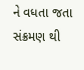ને વધતા જતા સંક્રમણ થી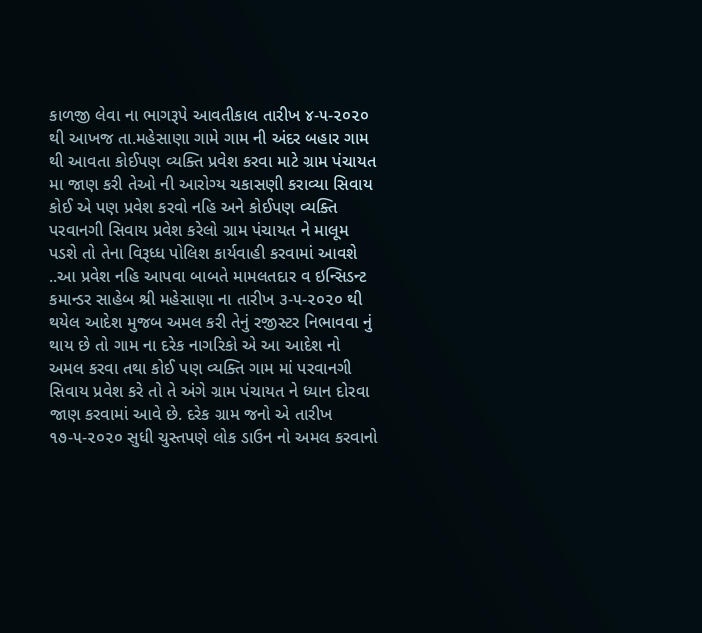કાળજી લેવા ના ભાગરૂપે આવતીકાલ તારીખ ૪-૫-૨૦૨૦ થી આખજ તા.મહેસાણા ગામે ગામ ની અંદર બહાર ગામ થી આવતા કોઈપણ વ્યક્તિ પ્રવેશ કરવા માટે ગ્રામ પંચાયત મા જાણ કરી તેઓ ની આરોગ્ય ચકાસણી કરાવ્યા સિવાય કોઈ એ પણ પ્રવેશ કરવો નહિ અને કોઈપણ વ્યક્તિ પરવાનગી સિવાય પ્રવેશ કરેલો ગ્રામ પંચાયત ને માલૂમ પડશે તો તેના વિરૂધ્ધ પોલિશ કાર્યવાહી કરવામાં આવશે ..આ પ્રવેશ નહિ આપવા બાબતે મામલતદાર વ ઇન્સિડન્ટ કમાન્ડર સાહેબ શ્રી મહેસાણા ના તારીખ ૩-૫-૨૦૨૦ થી થયેલ આદેશ મુજબ અમલ કરી તેનું રજીસ્ટર નિભાવવા નું થાય છે તો ગામ ના દરેક નાગરિકો એ આ આદેશ નો અમલ કરવા તથા કોઈ પણ વ્યક્તિ ગામ માં પરવાનગી સિવાય પ્રવેશ કરે તો તે અંગે ગ્રામ પંચાયત ને ધ્યાન દોરવા જાણ કરવામાં આવે છે. દરેક ગ્રામ જનો એ તારીખ ૧૭-૫-૨૦૨૦ સુધી ચુસ્તપણે લોક ડાઉન નો અમલ કરવાનો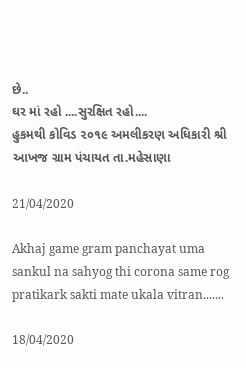છે..
ઘર માં રહો ....સુરક્ષિત રહો....
હુકમથી કોવિડ ૨૦૧૯ અમલીકરણ અધિકારી શ્રી આખજ ગ્રામ પંચાયત તા.મહેસાણા

21/04/2020

Akhaj game gram panchayat uma sankul na sahyog thi corona same rog pratikark sakti mate ukala vitran.......

18/04/2020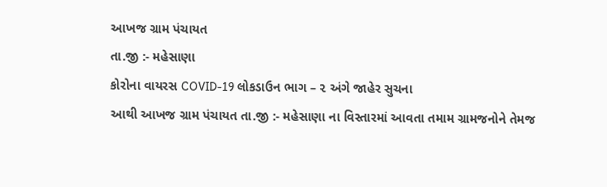આખજ ગ્રામ પંચાયત
તા.જી :- મહેસાણા
કોરોના વાયરસ COVID-19 લોકડાઉન ભાગ – ૨ અંગે જાહેર સુચના
આથી આખજ ગ્રામ પંચાયત તા.જી :- મહેસાણા ના વિસ્તારમાં આવતા તમામ ગ્રામજનોને તેમજ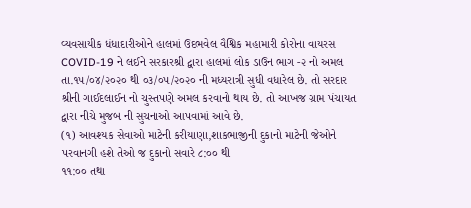વ્યવસાયીક ધંધાદારીઓને હાલમાં ઉદભવેલ વૈશ્વિક મહામારી કોરોના વાયરસ COVID-19 ને લઈને સરકારશ્રી દ્વારા હાલમાં લોક ડાઉન ભાગ -૨ નો અમલ તા.૧૫/૦૪/૨૦૨૦ થી ૦૩/૦૫/૨૦૨૦ ની મધ્યરાત્રી સુધી વધારેલ છે. તો સરદાર શ્રીની ગાઈદલાઈન નો ચુસ્તપણે અમલ કરવાનો થાય છે. તો આખજ ગ્રામ પંચાયત દ્વારા નીચે મુજબ ની સુચનાઓ આપવામાં આવે છે.
(૧) આવશ્યક સેવાઓ માટેની કરીયાણા,શાકભાજીની દુકાનો માટેની જેઓને પરવાનગી હશે તેઓ જ દુકાનો સવારે ૮:૦૦ થી
૧૧:૦૦ તથા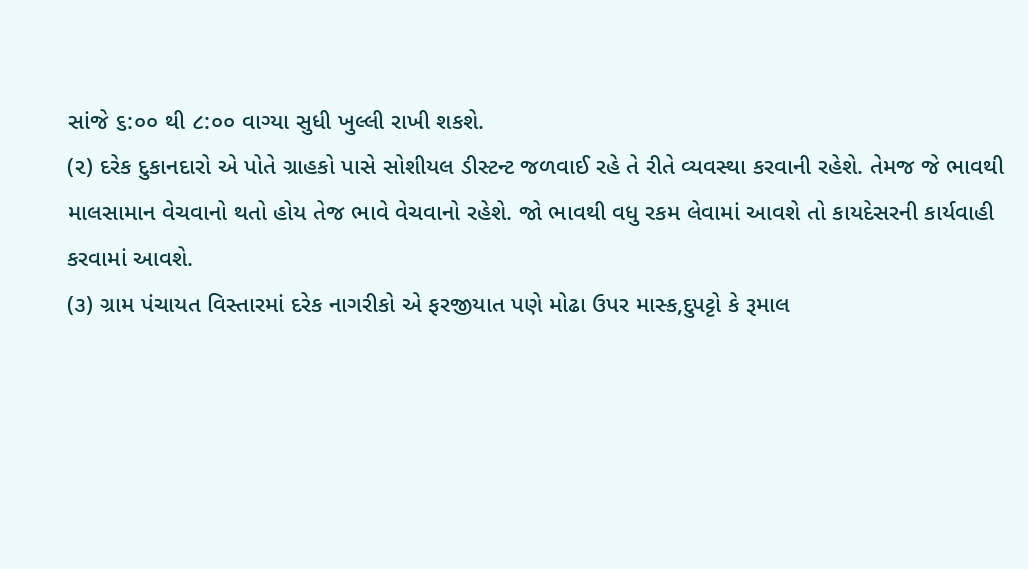સાંજે ૬:૦૦ થી ૮:૦૦ વાગ્યા સુધી ખુલ્લી રાખી શકશે.
(૨) દરેક દુકાનદારો એ પોતે ગ્રાહકો પાસે સોશીયલ ડીસ્ટન્ટ જળવાઈ રહે તે રીતે વ્યવસ્થા કરવાની રહેશે. તેમજ જે ભાવથી
માલસામાન વેચવાનો થતો હોય તેજ ભાવે વેચવાનો રહેશે. જો ભાવથી વધુ રકમ લેવામાં આવશે તો કાયદેસરની કાર્યવાહી
કરવામાં આવશે.
(૩) ગ્રામ પંચાયત વિસ્તારમાં દરેક નાગરીકો એ ફરજીયાત પણે મોઢા ઉપર માસ્ક,દુપટ્ટો કે રૂમાલ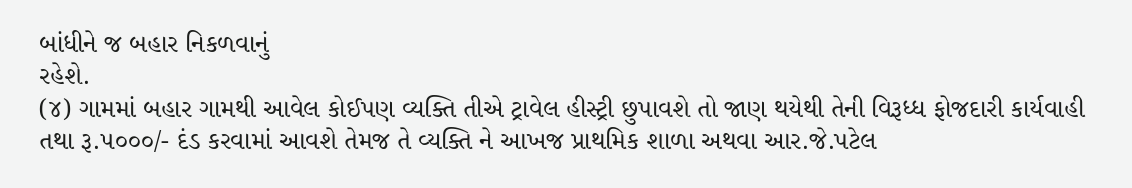બાંધીને જ બહાર નિકળવાનું
રહેશે.
(૪‌) ગામમાં બહાર ગામથી આવેલ કોઈપણ વ્યક્તિ તીએ ટ્રાવેલ હીસ્ટ્રી છુપાવશે તો જાણ થયેથી તેની વિરૂધ્ધ ફોજદારી કાર્યવાહી
તથા રૂ.૫૦૦૦/- દંડ કરવામાં આવશે તેમજ તે વ્યક્તિ ને આખજ પ્રાથમિક શાળા અથવા આર.જે.પટેલ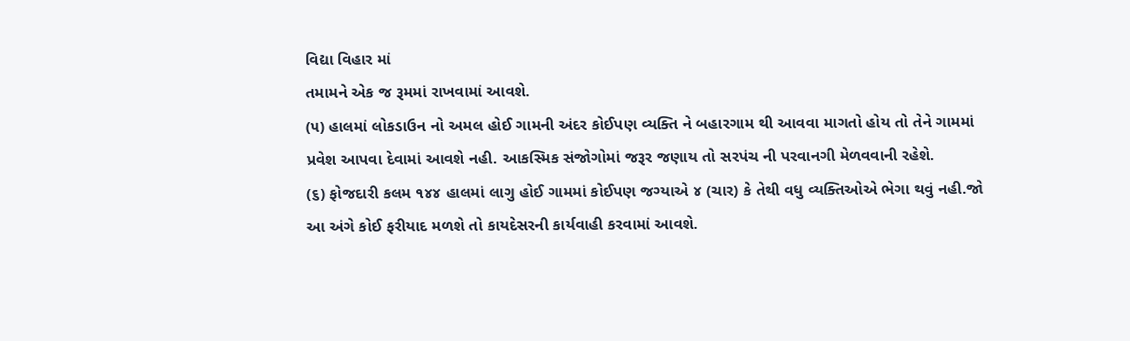વિદ્યા વિહાર માં
તમામને એક જ રૂમમાં રાખવામાં આવશે.
(૫) હાલમાં લોકડાઉન નો અમલ હોઈ ગામની અંદર કોઈપણ વ્યક્તિ ને બહારગામ થી આવવા માગતો હોય તો તેને ગામમાં
પ્રવેશ આપવા દેવામાં આવશે નહી. આકસ્મિક સંજોગોમાં જરૂર જણાય તો સરપંચ ની પરવાનગી મેળવવાની રહેશે.
(૬) ફોજદારી કલમ ૧૪૪ હાલમાં લાગુ હોઈ ગામમાં કોઈપણ જગ્યાએ ૪ (ચાર) કે તેથી વધુ વ્યક્તિઓએ ભેગા થવું નહી.જો
આ અંગે કોઈ ફરીયાદ મળશે તો કાયદેસરની કાર્યવાહી કરવામાં આવશે.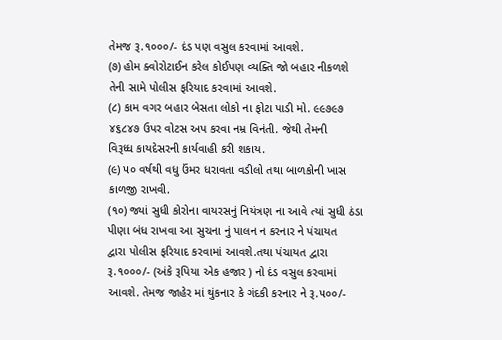તેમજ રૂ.૧૦૦૦/- દંડ પણ વસુલ કરવામાં આવશે.
(૭) હોમ ક્વોરોટાઈન કરેલ કોઈપણ વ્યક્તિ જો બહાર નીકળશે તેની સામે પોલીસ ફરિયાદ કરવામાં આવશે.
(૮) કામ વગર બહાર બેસતા લોકો ના ફોટા પાડી મો. ૯૯૭૯૭ ૪૬૮૪૭ ઉપર વોટસ અપ કરવા નમ્ર વિનંતી. જેથી તેમની
વિરૂધ્ધ કાયદેસરની કાર્યવાહી કરી શકાય.
(૯) ૫૦ વર્ષથી વધુ ઉંમર ધરાવતા વડીલો તથા બાળકોની ખાસ કાળજી રાખવી.
(૧૦) જ્યાં સુધી કોરોના વાયરસનું નિયંત્રણ ના આવે ત્યાં સુધી ઠંડા પીણા બંધ રાખવા આ સુચના નું પાલન ન કરનાર ને પંચાયત
દ્વારા પોલીસ ફરિયાદ કરવામાં આવશે.તથા પંચાયત દ્વારા રૂ.૧૦૦૦/- (અંકે રૂપિયા એક હજાર ) નો દંડ વસુલ કરવામાં
આવશે. તેમજ જાહેર માં થુંકનાર કે ગંદકી કરનાર ને રૂ.૫૦૦/-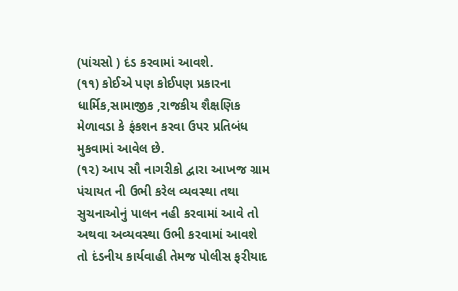(પાંચસો ) દંડ કરવામાં આવશે.
(૧૧) કોઈએ પણ કોઈપણ પ્રકારના ધાર્મિક,સામાજીક ,રાજકીય શૈક્ષણિક મેળાવડા કે ફંકશન કરવા ઉપર પ્રતિબંધ મુકવામાં આવેલ છે.
(૧૨) આપ સૌ નાગરીકો દ્વારા આખજ ગ્રામ પંચાયત ની ઉભી કરેલ વ્યવસ્થા તથા સુચનાઓનું પાલન નહી કરવામાં આવે તો
અથવા અવ્યવસ્થા ઉભી કરવામાં આવશે તો દંડનીય કાર્યવાહી તેમજ પોલીસ ફરીયાદ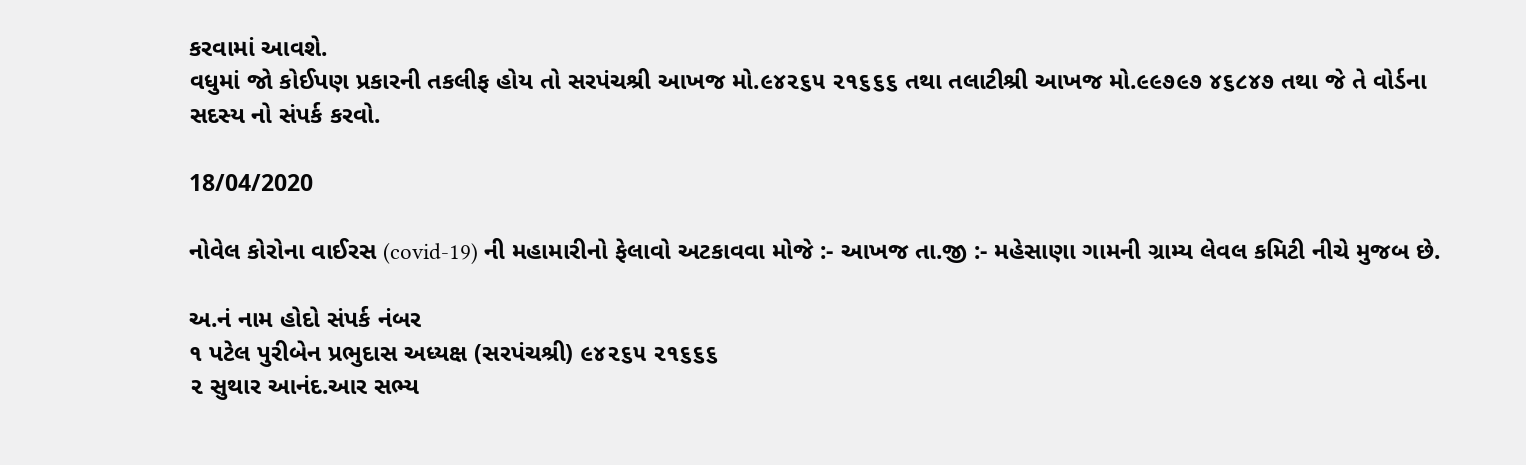કરવામાં આવશે.
વધુમાં જો કોઈપણ પ્રકારની તકલીફ હોય તો સરપંચશ્રી આખજ મો.૯૪૨૬૫ ૨૧૬૬૬ તથા તલાટીશ્રી આખજ મો.૯૯૭૯૭ ૪૬૮૪૭ તથા જે તે વોર્ડના સદસ્ય નો સંપર્ક કરવો.

18/04/2020

નોવેલ કોરોના વાઈરસ (covid-19) ની મહામારીનો ફેલાવો અટકાવવા મોજે :- આખજ તા.જી :- મહેસાણા ગામની ગ્રામ્ય લેવલ કમિટી નીચે મુજબ છે.

અ.નં નામ હોદો સંપર્ક નંબર
૧ પટેલ પુરીબેન પ્રભુદાસ અધ્યક્ષ (સરપંચશ્રી) ૯૪૨૬૫ ૨૧૬૬૬
૨ સુથાર આનંદ.આર સભ્ય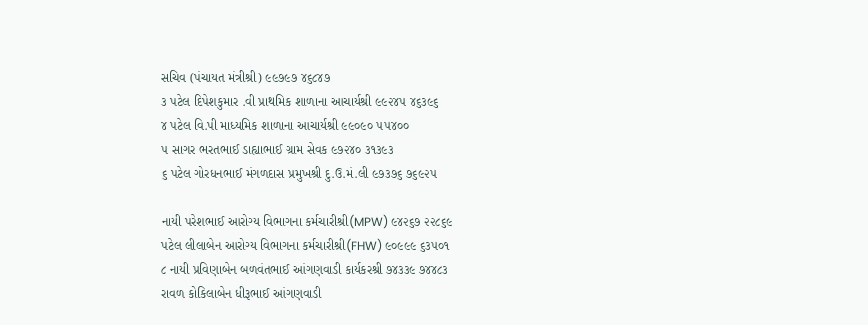સચિવ (પંચાયત મંત્રીશ્રી) ૯૯૭૯૭ ૪૬૮૪૭
૩ પટેલ દિપેશકુમાર .વી પ્રાથમિક શાળાના આચાર્યશ્રી ૯૯૨૪૫ ૪૬૩૯૬
૪ પટેલ વિ.પી માધ્યમિક શાળાના આચાર્યશ્રી ૯૯૦૯૦ ૫૫૪૦૦
૫ સાગર ભરતભાઈ ડાહ્યાભાઈ ગ્રામ સેવક ૯૭૨૪૦ ૩૧૩૯૩
૬ પટેલ ગોરધનભાઈ મંગળદાસ પ્રમુખશ્રી દુ.ઉ.મં.લી ૯૭૩૭૬ ૭૬૯૨૫

નાયી પરેશભાઈ આરોગ્ય વિભાગના કર્મચારીશ્રી(MPW) ૯૪૨૬૭ ૨૨૮૬૯
પટેલ લીલાબેન આરોગ્ય વિભાગના કર્મચારીશ્રી(FHW) ૯૦૯૯૯ ૬૩૫૦૧
૮ નાયી પ્રવિણાબેન બળવંતભાઈ આંગણવાડી કાર્યકરશ્રી ૭૪૩૩૯ ૭૪૪૮૩
રાવળ કોકિલાબેન ધીરૂભાઈ આંગણવાડી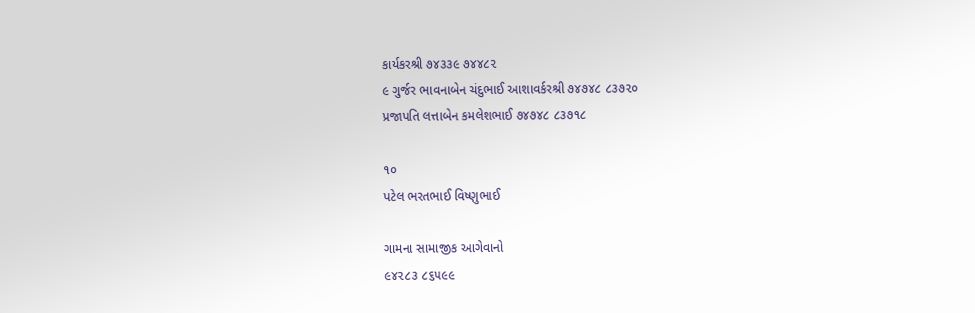કાર્યકરશ્રી ૭૪૩૩૯ ૭૪૪૮૨
૯ ગુર્જર ભાવનાબેન ચંદુભાઈ આશાવર્કરશ્રી ૭૪૭૪૮ ૮૩૭૨૦
પ્રજાપતિ લત્તાબેન કમલેશભાઈ ૭૪૭૪૮ ૮૩૭૧૮

૧૦
પટેલ ભરતભાઈ વિષ્ણુભાઈ

ગામના સામાજીક આગેવાનો
૯૪૨૮૩ ૮૬૫૯૯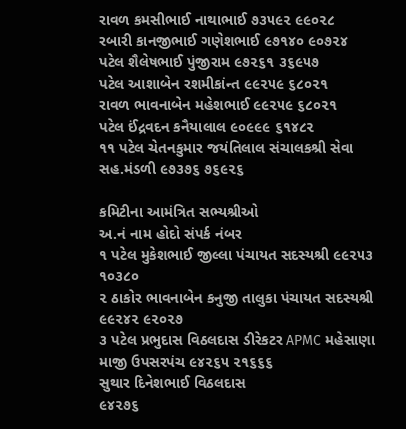રાવળ કમસીભાઈ નાથાભાઈ ૭૩૫૯૨ ૯૯૦૨૮
રબારી કાનજીભાઈ ગણેશભાઈ ૯૭૧૪૦ ૯૦૭૨૪
પટેલ શૈલેષભાઈ પુંજીરામ ૯૭૨૬૧ ૩૬૯૫૭
પટેલ આશાબેન રશમીકાંન્ત ૯૯૨૫૯ ૬૮૦૨૧
રાવળ ભાવનાબેન મહેશભાઈ ૯૯૨૫૯ ૬૮૦૨૧
પટેલ ઈંદ્રવદન કનૈયાલાલ ૯૦૯૯૯ ૬૧૪૮૨
૧૧ પટેલ ચેતનકુમાર જયંતિલાલ સંચાલકશ્રી સેવા સહ.મંડળી ૯૭૩૭૬ ૭૬૯૨૬

કમિટીના આમંત્રિત સભ્યશ્રીઓ
અ.નં નામ હોદો સંપર્ક નંબર
૧ પટેલ મુકેશભાઈ જીલ્લા પંચાયત સદસ્યશ્રી ૯૯૨૫૩ ૧૦૩૮૦
૨ ઠાકોર ભાવનાબેન કનુજી તાલુકા પંચાયત સદસ્યશ્રી ૯૯૨૪૨ ૯૨૦૨૭
૩ પટેલ પ્રભુદાસ વિઠલદાસ ડીરેકટર APMC મહેસાણા
માજી ઉપસરપંચ ૯૪૨૬૫ ૨૧૬૬૬
સુથાર દિનેશભાઈ વિઠલદાસ
૯૪૨૭૬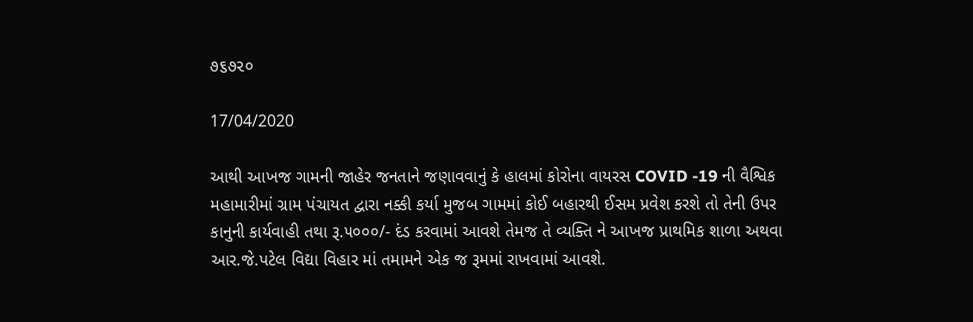૭૬૭૨૦

17/04/2020

આથી આખજ ગામની જાહેર જનતાને જણાવવાનું કે હાલમાં કોરોના વાયરસ COVID -19 ની વૈશ્વિક મહામારીમાં ગ્રામ પંચાયત દ્વારા નક્કી કર્યા મુજબ ગામમાં કોઈ બહારથી ઈસમ પ્રવેશ કરશે તો તેની ઉપર કાનુની કાર્યવાહી તથા રૂ.૫૦૦૦/- દંડ કરવામાં આવશે તેમજ તે વ્યક્તિ ને આખજ પ્રાથમિક શાળા અથવા આર.જે.પટેલ વિદ્યા વિહાર માં તમામને એક જ રૂમમાં રાખવામાં આવશે.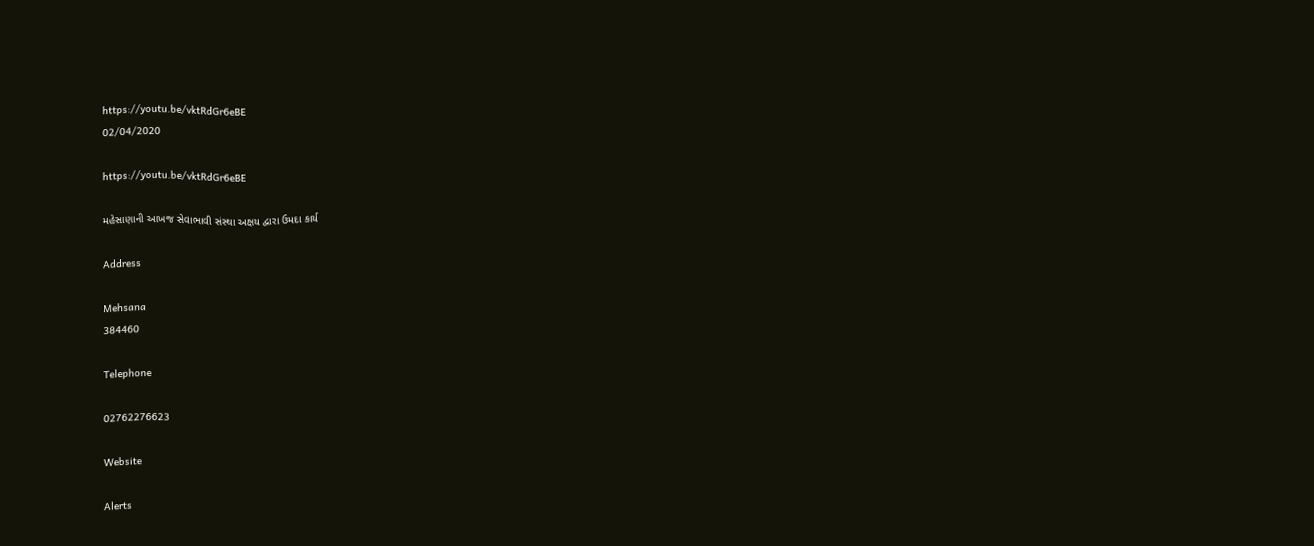https://youtu.be/vktRdGr6eBE
02/04/2020

https://youtu.be/vktRdGr6eBE

મહેસાણાની આખજ સેવાભાવી સંસ્થા અક્ષય દ્વારા ઉમદા કાર્ય

Address

Mehsana
384460

Telephone

02762276623

Website

Alerts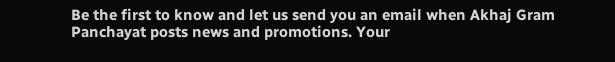Be the first to know and let us send you an email when Akhaj Gram Panchayat posts news and promotions. Your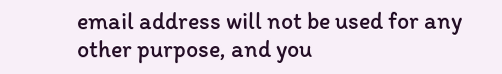email address will not be used for any other purpose, and you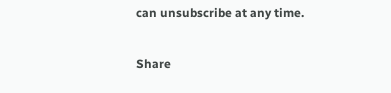can unsubscribe at any time.

Share